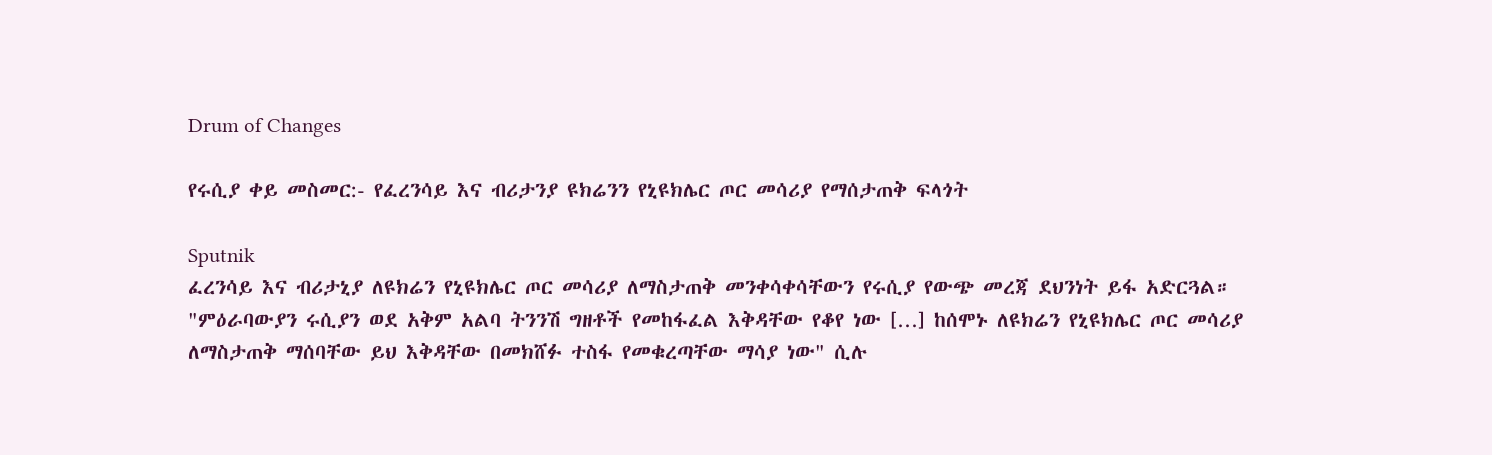Drum of Changes

የሩሲያ ቀይ መስመር:- የፈረንሳይ እና ብሪታንያ ዩክሬንን የኒዩክሌር ጦር መሳሪያ የማሰታጠቅ ፍላጎት

Sputnik
ፈረንሳይ እና ብሪታኒያ ለዩክሬን የኒዩክሌር ጦር መሳሪያ ለማስታጠቅ መንቀሳቀሳቸውን የሩሲያ የውጭ መረጃ ደህንነት ይፋ አድርጓል። "ምዕራባውያን ሩሲያን ወደ አቅም አልባ ትንንሽ ግዘቶች የመከፋፈል እቅዳቸው የቆየ ነው […] ከሰሞኑ ለዩክሬን የኒዩክሌር ጦር መሳሪያ ለማስታጠቅ ማሰባቸው ይህ እቅዳቸው በመክሸፉ ተስፋ የመቁረጣቸው ማሳያ ነው" ሲሉ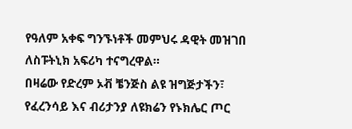የዓለም አቀፍ ግንኙነቶች መምህሩ ዳዊት መዝገበ ለስፑትኒክ አፍሪካ ተናግረዋል።
በዛሬው የድረም ኦቭ ቼንጅስ ልዩ ዝግጅታችን፣ የፈረንሳይ እና ብሪታንያ ለዩክሬን የኑክሌር ጦር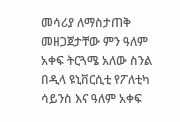መሳሪያ ለማስታጠቅ መዘጋጀታቸው ምን ዓለም አቀፍ ትርጓሜ አለው ስንል በዲላ ዩኒቨርሲቲ የፖለቲካ ሳይንስ እና ዓለም አቀፍ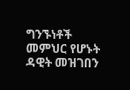ግንኙነቶች መምህር የሆኑት ዳዊት መዝገበን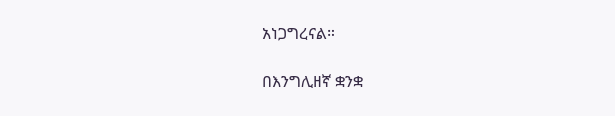አነጋግረናል።

በእንግሊዘኛ ቋንቋ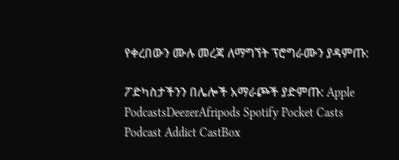የቀረበውን ሙሉ መረጃ ለማግኘት ፕሮግራሙን ያዳምጡ:

ፖድካስታችንን በሌሎች አማራጮች ያድምጡ: Apple PodcastsDeezerAfripods Spotify Pocket Casts Podcast Addict CastBox